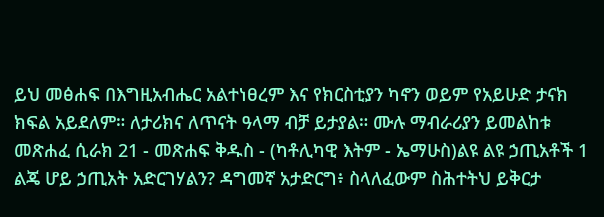ይህ መፅሐፍ በእግዚአብሔር አልተነፀረም እና የክርስቲያን ካኖን ወይም የአይሁድ ታናክ ክፍል አይደለም። ለታሪክና ለጥናት ዓላማ ብቻ ይታያል። ሙሉ ማብራሪያን ይመልከቱ መጽሐፈ ሲራክ 21 - መጽሐፍ ቅዱስ - (ካቶሊካዊ እትም - ኤማሁስ)ልዩ ልዩ ኃጢአቶች 1 ልጄ ሆይ ኃጢአት አድርገሃልን? ዳግመኛ አታድርግ፥ ስላለፈውም ስሕተትህ ይቅርታ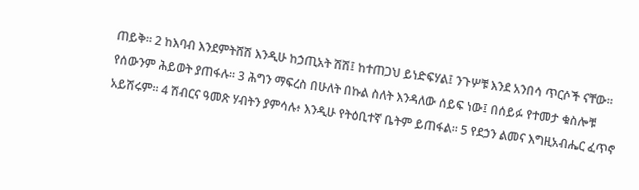ጠይቅ። 2 ከእባብ እንደምትሸሽ እንዲሁ ከኃጢአት ሽሽ፤ ከተጠጋህ ይነድፍሃል፤ ንጉሦቹ እንደ አንበሳ ጥርሶች ናቸው። የሰውንም ሕይወት ያጠፋሉ። 3 ሕግን ማፍረስ በሁለት በኩል ስለት እንዳለው ሰይፍ ነው፤ በሰይፉ የተመታ ቁስሎቹ አይሽሩም። 4 ሽብርና ዓመጽ ሃብትን ያምሳሉ፥ እንዲሁ የትዕቢተኛ ቤትም ይጠፋል። 5 የደኃን ልመና እግዚአብሔር ፈጥኖ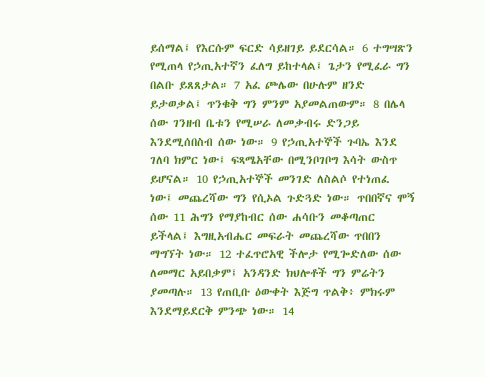ይሰማል፤ የእርሱም ፍርድ ሳይዘገይ ይደርሳል። 6 ተግሣጽን የሚጠላ የኃጢአተኛን ፈለግ ይከተላል፤ ጌታን የሚፈራ ግን በልቡ ይጸጸታል። 7 አፈ ጮሌው በሁሉም ዘንድ ይታወቃል፤ ጥንቁቅ ግን ምንም አያመልጠውም። 8 በሌላ ሰው ገንዘብ ቤቱን የሚሠራ ለመቃብሩ ድንጋይ እንደሚሰበስብ ሰው ነው። 9 የኃጢአተኞች ጉባኤ እንደ ገለባ ክምር ነው፤ ፍጻሜአቸው በሚንቦገቦግ እሳት ውስጥ ይሆናል። 10 የኃጢአተኞች መንገድ ለስልሶ የተነጠፈ ነው፤ መጨረሻው ግን የሲኦል ጉድጓድ ነው። ጥበበኛና ሞኝ ሰው 11 ሕግን የማያከብር ሰው ሐሳቡን መቆጣጠር ይችላል፤ እግዚአብሔር መፍራት መጨረሻው ጥበበን ማግኘት ነው። 12 ተፈጥሮአዊ ችሎታ የሚጐድለው ሰው ለመማር አይበቃም፤ አንዳንድ ክህሎቶች ግን ምሬትን ያመጣሉ። 13 የጠቢቡ ዕውቀት እጅግ ጥልቅ፥ ምክሩም እንደማይደርቅ ምንጭ ነው። 14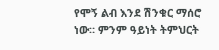የሞኝ ልብ እንደ ሽንቁር ማሰሮ ነው። ምንም ዓይነት ትምህርት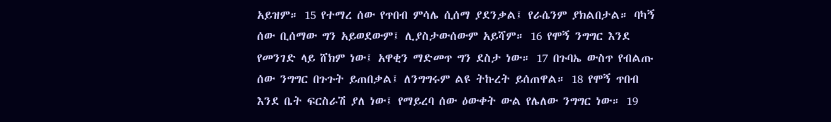አይዝም። 15 የተማረ ሰው የጥበብ ምሳሌ ሲሰማ ያደንቃል፤ የራሴንም ያክልበታል። ባካኝ ሰው ቢሰማው ግን አይወደውም፤ ሊያስታውሰውም አይሻም። 16 የሞኝ ንግግር እንደ የመንገድ ላይ ሸክም ነው፤ አዋቂን ማድመጥ ግን ደስታ ነው። 17 በጉባኤ ውስጥ የብልጡ ሰው ንግግር በጉጉት ይጠበቃል፤ ለንግግሩም ልዩ ትኩረት ይሰጠዋል። 18 የሞኝ ጥበብ እንደ ቤት ፍርስራሽ ያለ ነው፤ የማይረባ ሰው ዕውቀት ውል የሌለው ንግግር ነው። 19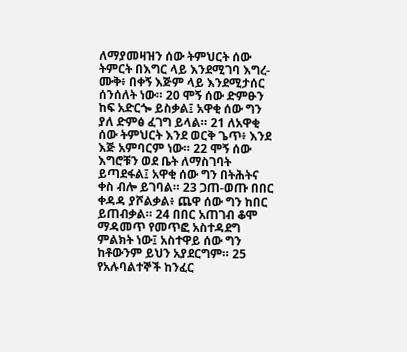ለማያመዛዝን ሰው ትምህርት ሰው ትምርት በእግር ላይ እንደሚገባ እግረ-ሙቅ፥ በቀኝ እጅም ላይ እንደሚታሰር ሰንሰለት ነው። 20 ሞኝ ሰው ድምፁን ከፍ አድርጐ ይስቃል፤ አዋቂ ሰው ግን ያለ ድምፅ ፈገግ ይላል። 21 ለአዋቂ ሰው ትምህርት እንደ ወርቅ ጌጥ፥ እንደ እጅ አምባርም ነው። 22 ሞኝ ሰው እግሮቹን ወደ ቤት ለማስገባት ይጣደፋል፤ አዋቂ ሰው ግን በትሕትና ቀስ ብሎ ይገባል። 23 ጋጠ-ወጡ በበር ቀዳዳ ያሾልቃል፥ ጨዋ ሰው ግን ከበር ይጠብቃል። 24 በበር አጠገብ ቆሞ ማዳመጥ የመጥፎ አስተዳደግ ምልክት ነው፤ አስተዋይ ሰው ግን ከቶውንም ይህን አያደርግም። 25 የአሉባልተኞች ከንፈር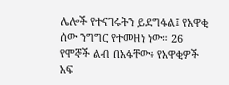ሌሎች የተናገሩትን ይደግፋል፤ የአዋቂ ሰው ንግግር የተመዘነ ነው። 26 የሞኞች ልብ በአፋቸው፥ የአዋቂዎች አፍ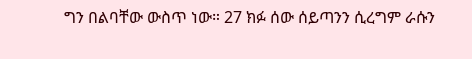ግን በልባቸው ውስጥ ነው። 27 ክፉ ሰው ሰይጣንን ሲረግም ራሱን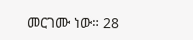መርገሙ ነው። 28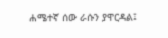ሐሜተኛ ሰው ራሱን ያዋርዳል፤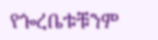የጐረቤቱቹንም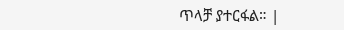ጥላቻ ያተርፋል። |